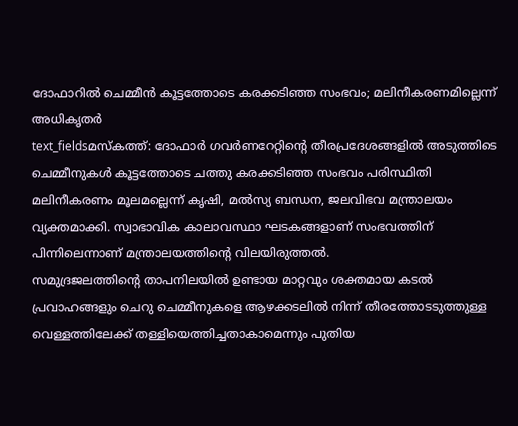ദോഫാറിൽ ചെമ്മീൻ കൂട്ടത്തോടെ കരക്കടിഞ്ഞ സംഭവം; മലിനീകരണമില്ലെന്ന് അധികൃതർ
text_fieldsമസ്കത്ത്: ദോഫാർ ഗവർണറേറ്റിന്റെ തീരപ്രദേശങ്ങളിൽ അടുത്തിടെ ചെമ്മീനുകൾ കൂട്ടത്തോടെ ചത്തു കരക്കടിഞ്ഞ സംഭവം പരിസ്ഥിതി മലിനീകരണം മൂലമല്ലെന്ന് കൃഷി, മൽസ്യ ബന്ധന, ജലവിഭവ മന്ത്രാലയം വ്യക്തമാക്കി. സ്വാഭാവിക കാലാവസ്ഥാ ഘടകങ്ങളാണ് സംഭവത്തിന് പിന്നിലെന്നാണ് മന്ത്രാലയത്തിന്റെ വിലയിരുത്തൽ.
സമുദ്രജലത്തിന്റെ താപനിലയിൽ ഉണ്ടായ മാറ്റവും ശക്തമായ കടൽ പ്രവാഹങ്ങളും ചെറു ചെമ്മീനുകളെ ആഴക്കടലിൽ നിന്ന് തീരത്തോടടുത്തുള്ള വെള്ളത്തിലേക്ക് തള്ളിയെത്തിച്ചതാകാമെന്നും പുതിയ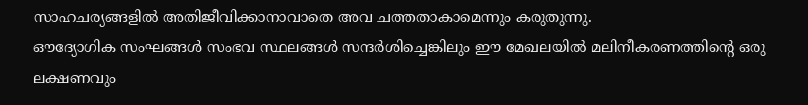സാഹചര്യങ്ങളിൽ അതിജീവിക്കാനാവാതെ അവ ചത്തതാകാമെന്നും കരുതുന്നു.
ഔദ്യോഗിക സംഘങ്ങൾ സംഭവ സ്ഥലങ്ങൾ സന്ദർശിച്ചെങ്കിലും ഈ മേഖലയിൽ മലിനീകരണത്തിന്റെ ഒരു ലക്ഷണവും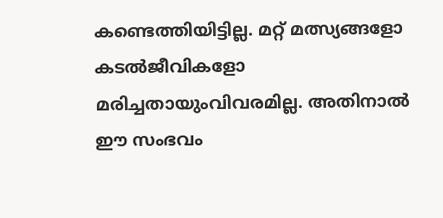കണ്ടെത്തിയിട്ടില്ല. മറ്റ് മത്സ്യങ്ങളോ കടൽജീവികളോ മരിച്ചതായുംവിവരമില്ല. അതിനാൽ ഈ സംഭവം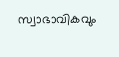സ്വാഭാവികവും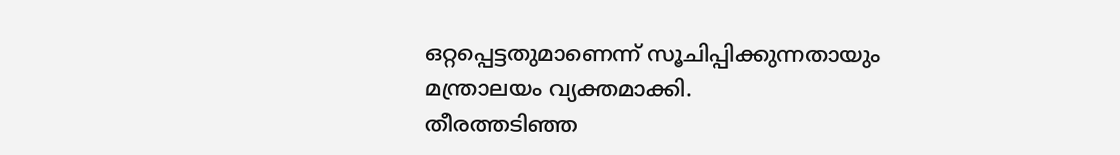ഒറ്റപ്പെട്ടതുമാണെന്ന് സൂചിപ്പിക്കുന്നതായും മന്ത്രാലയം വ്യക്തമാക്കി.
തീരത്തടിഞ്ഞ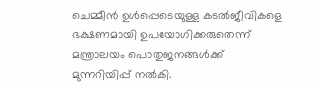ചെമ്മീൻ ഉൾപ്പെടെയുള്ള കടൽജീവികളെ ഭക്ഷണമായി ഉപയോഗിക്കരുതെന്ന് മന്ത്രാലയം പൊതുജനങ്ങൾക്ക് മുന്നറിയിപ്പ് നൽകി.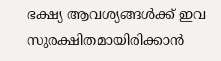ഭക്ഷ്യ ആവശ്യങ്ങൾക്ക് ഇവ സുരക്ഷിതമായിരിക്കാൻ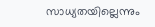സാധ്യതയില്ലെന്നും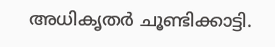അധികൃതർ ചൂണ്ടിക്കാട്ടി.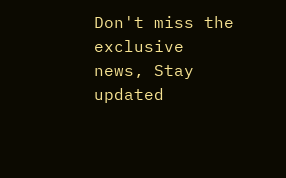Don't miss the exclusive news, Stay updated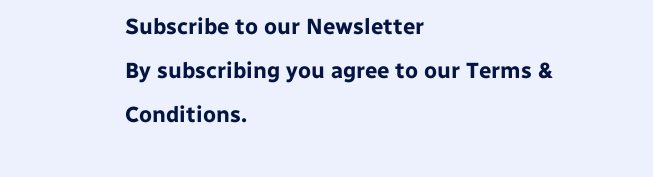Subscribe to our Newsletter
By subscribing you agree to our Terms & Conditions.